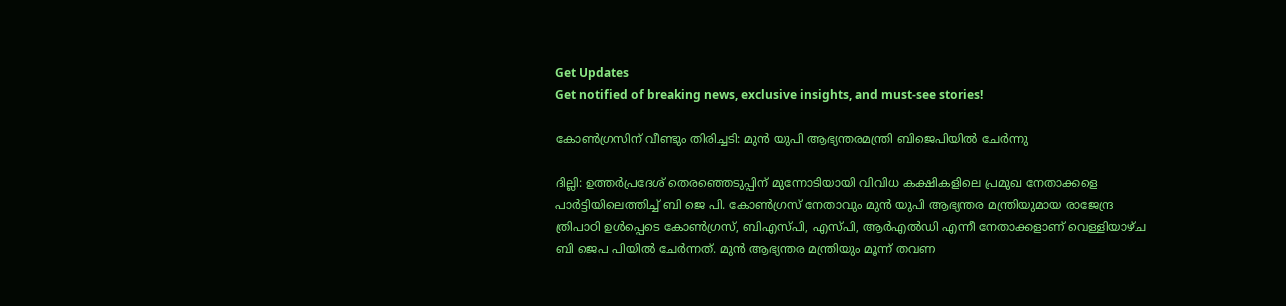Get Updates
Get notified of breaking news, exclusive insights, and must-see stories!

കോണ്‍ഗ്രസിന് വീണ്ടും തിരിച്ചടി: മുന്‍ യുപി ആഭ്യന്തരമന്ത്രി ബിജെപിയില്‍ ചേർന്നു

ദില്ലി: ഉത്തർപ്രദേശ് തെരഞ്ഞെടുപ്പിന് മുന്നോടിയായി വിവിധ കക്ഷികളിലെ പ്രമുഖ നേതാക്കളെ പാർട്ടിയിലെത്തിച്ച് ബി ജെ പി. കോണ്‍ഗ്രസ് നേതാവും മുൻ യുപി ആഭ്യന്തര മന്ത്രിയുമായ രാജേന്ദ്ര ത്രിപാഠി ഉൾപ്പെടെ കോൺഗ്രസ്, ബിഎസ്പി, എസ്പി, ആർഎൽഡി എന്നീ നേതാക്കളാണ് വെള്ളിയാഴ്ച ബി ജെപ പിയില്‍ ചേർന്നത്. മുൻ ആഭ്യന്തര മന്ത്രിയും മൂന്ന് തവണ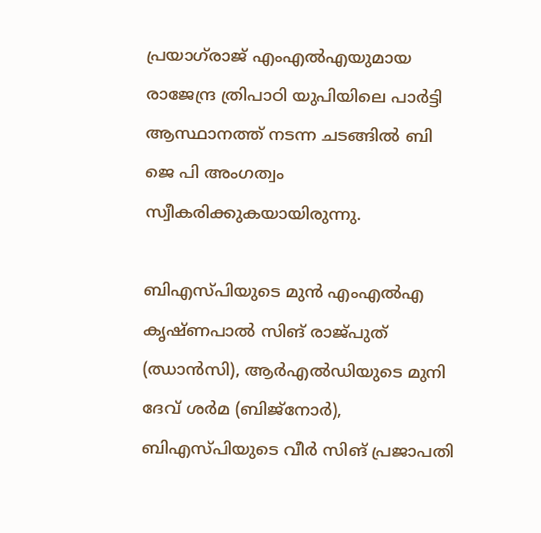പ്രയാഗ്‌രാജ് എംഎൽഎയുമായ രാജേന്ദ്ര ത്രിപാഠി യുപിയിലെ പാർട്ടി ആസ്ഥാനത്ത് നടന്ന ചടങ്ങില്‍ ബി ജെ പി അംഗത്വം സ്വീകരിക്കുകയായിരുന്നു.

ബിഎസ്പിയുടെ മുൻ എംഎൽഎ കൃഷ്ണപാൽ സിങ് രാജ്പുത് (ഝാൻസി), ആർഎൽഡിയുടെ മുനി ദേവ് ശർമ (ബിജ്‌നോർ), ബിഎസ്പിയുടെ വീർ സിങ് പ്രജാപതി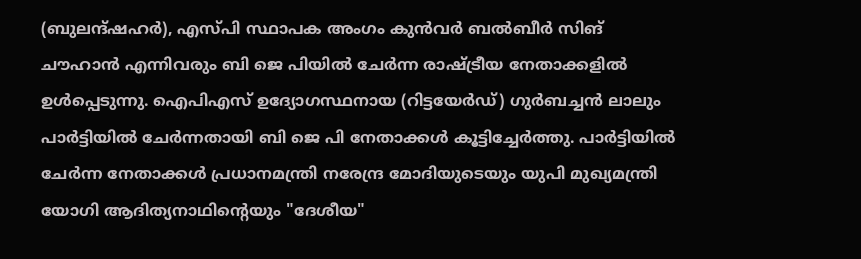(ബുലന്ദ്ഷഹർ), എസ്പി സ്ഥാപക അംഗം കുൻവർ ബൽബീർ സിങ് ചൗഹാൻ എന്നിവരും ബി ജെ പിയിൽ ചേർന്ന രാഷ്ട്രീയ നേതാക്കളിൽ ഉൾപ്പെടുന്നു. ഐപിഎസ് ഉദ്യോഗസ്ഥനായ (റിട്ടയേർഡ്) ഗുർബച്ചൻ ലാലും പാർട്ടിയിൽ ചേർന്നതായി ബി ജെ പി നേതാക്കള്‍ കൂട്ടിച്ചേർത്തു. പാർട്ടിയിൽ ചേർന്ന നേതാക്കൾ പ്രധാനമന്ത്രി നരേന്ദ്ര മോദിയുടെയും യുപി മുഖ്യമന്ത്രി യോഗി ആദിത്യനാഥിന്റെയും "ദേശീയ"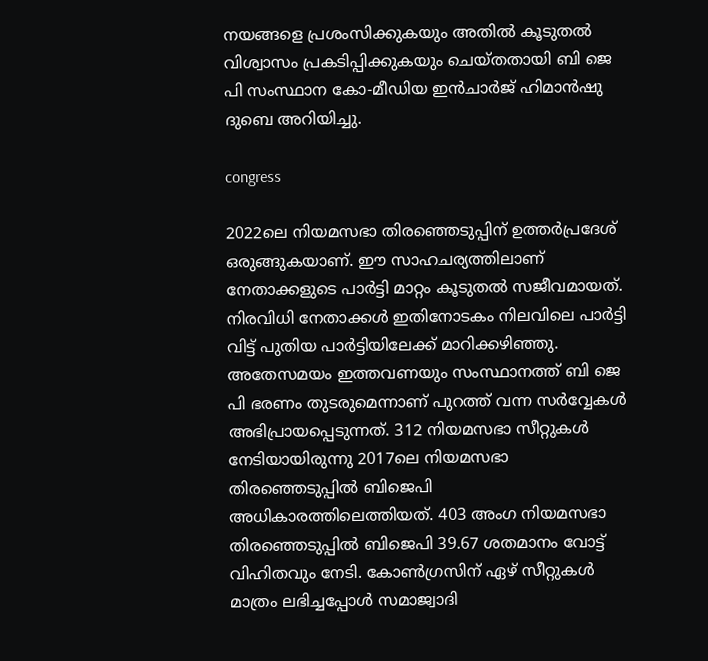നയങ്ങളെ പ്രശംസിക്കുകയും അതിൽ കൂടുതൽ വിശ്വാസം പ്രകടിപ്പിക്കുകയും ചെയ്തതായി ബി ജെ പി സംസ്ഥാന കോ-മീഡിയ ഇൻചാർജ് ഹിമാൻഷു ദുബെ അറിയിച്ചു.

congress

2022ലെ നിയമസഭാ തിരഞ്ഞെടുപ്പിന് ഉത്തർപ്രദേശ് ഒരുങ്ങുകയാണ്. ഈ സാഹചര്യത്തിലാണ് നേതാക്കളുടെ പാർട്ടി മാറ്റം കൂടുതല്‍ സജീവമായത്. നിരവിധി നേതാക്കള്‍ ഇതിനോടകം നിലവിലെ പാർട്ടി വിട്ട് പുതിയ പാർട്ടിയിലേക്ക് മാറിക്കഴിഞ്ഞു. അതേസമയം ഇത്തവണയും സംസ്ഥാനത്ത് ബി ജെ പി ഭരണം തുടരുമെന്നാണ് പുറത്ത് വന്ന സർവ്വേകള്‍ അഭിപ്രായപ്പെടുന്നത്. 312 നിയമസഭാ സീറ്റുകൾ നേടിയായിരുന്നു 2017ലെ നിയമസഭാ തിരഞ്ഞെടുപ്പിൽ ബിജെപി അധികാരത്തിലെത്തിയത്. 403 അംഗ നിയമസഭാ തിരഞ്ഞെടുപ്പിൽ ബിജെപി 39.67 ശതമാനം വോട്ട് വിഹിതവും നേടി. കോൺഗ്രസിന് ഏഴ് സീറ്റുകൾ മാത്രം ലഭിച്ചപ്പോൾ സമാജ്വാദി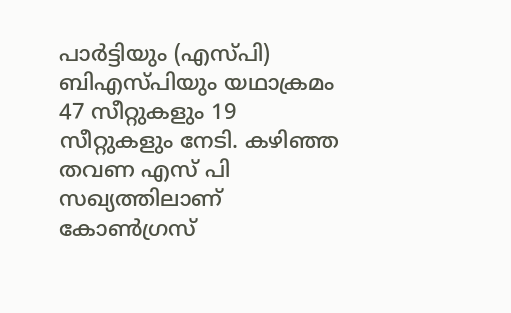പാർട്ടിയും (എസ്പി) ബിഎസ്പിയും യഥാക്രമം 47 സീറ്റുകളും 19 സീറ്റുകളും നേടി. കഴിഞ്ഞ തവണ എസ് പി സഖ്യത്തിലാണ് കോണ്‍ഗ്രസ്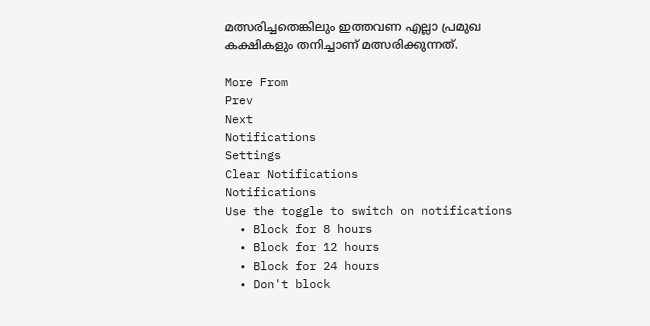മത്സരിച്ചതെങ്കിലും ഇത്തവണ എല്ലാ പ്രമുഖ കക്ഷികളും തനിച്ചാണ് മത്സരിക്കുന്നത്.

More From
Prev
Next
Notifications
Settings
Clear Notifications
Notifications
Use the toggle to switch on notifications
  • Block for 8 hours
  • Block for 12 hours
  • Block for 24 hours
  • Don't block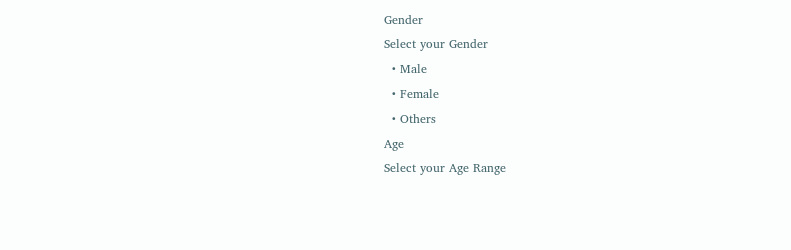Gender
Select your Gender
  • Male
  • Female
  • Others
Age
Select your Age Range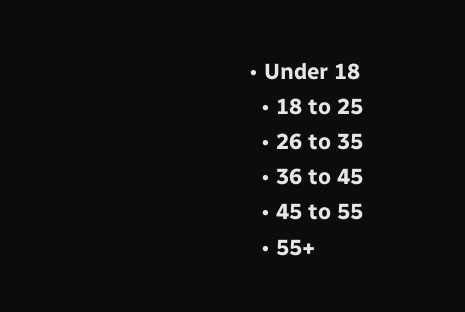• Under 18
  • 18 to 25
  • 26 to 35
  • 36 to 45
  • 45 to 55
  • 55+